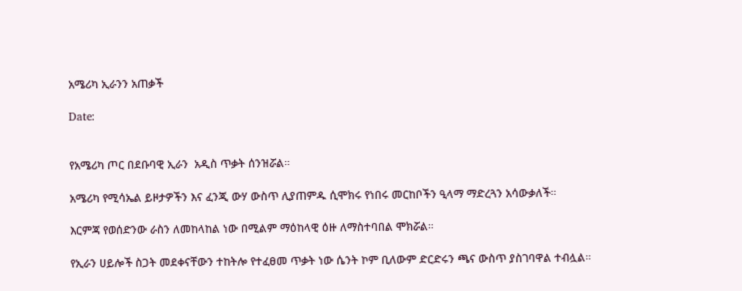አሜሪካ ኢራንን አጠቃች

Date:


የአሜሪካ ጦር በደቡባዊ ኢራን  አዲስ ጥቃት ሰንዝሯል።

አሜሪካ የሚሳኤል ይዞታዎችን እና ፈንጂ ውሃ ውስጥ ሊያጠምዱ ሲሞክሩ የነበሩ መርከቦችን ዒላማ ማድረጓን አሳውቃለች።

እርምጃ የወሰድንው ራስን ለመከላከል ነው በሚልም ማዕከላዊ ዕዙ ለማስተባበል ሞክሯል።

የኢራን ሀይሎች ስጋት መደቀናቸውን ተከትሎ የተፈፀመ ጥቃት ነው ሴንት ኮም ቢለውም ድርድሩን ጫና ውስጥ ያስገባዋል ተብሏል።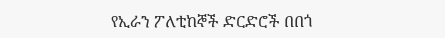የኢራን ፖለቲከኞች ድርድሮች በበጎ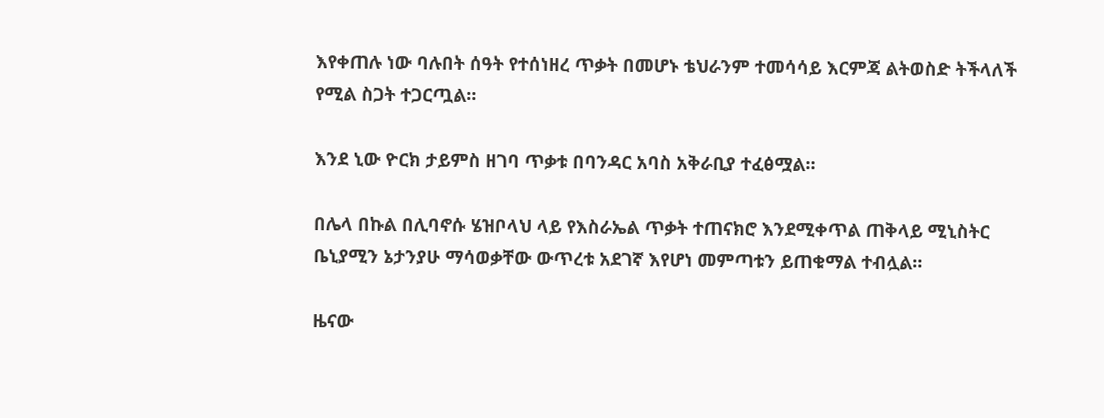እየቀጠሉ ነው ባሉበት ሰዓት የተሰነዘረ ጥቃት በመሆኑ ቴህራንም ተመሳሳይ እርምጃ ልትወስድ ትችላለች የሚል ስጋት ተጋርጧል።

እንደ ኒው ዮርክ ታይምስ ዘገባ ጥቃቱ በባንዳር አባስ አቅራቢያ ተፈፅሟል።

በሌላ በኩል በሊባኖሱ ሄዝቦላህ ላይ የእስራኤል ጥቃት ተጠናክሮ እንደሚቀጥል ጠቅላይ ሚኒስትር ቤኒያሚን ኔታንያሁ ማሳወቃቸው ውጥረቱ አደገኛ እየሆነ መምጣቱን ይጠቁማል ተብሏል።

ዜናው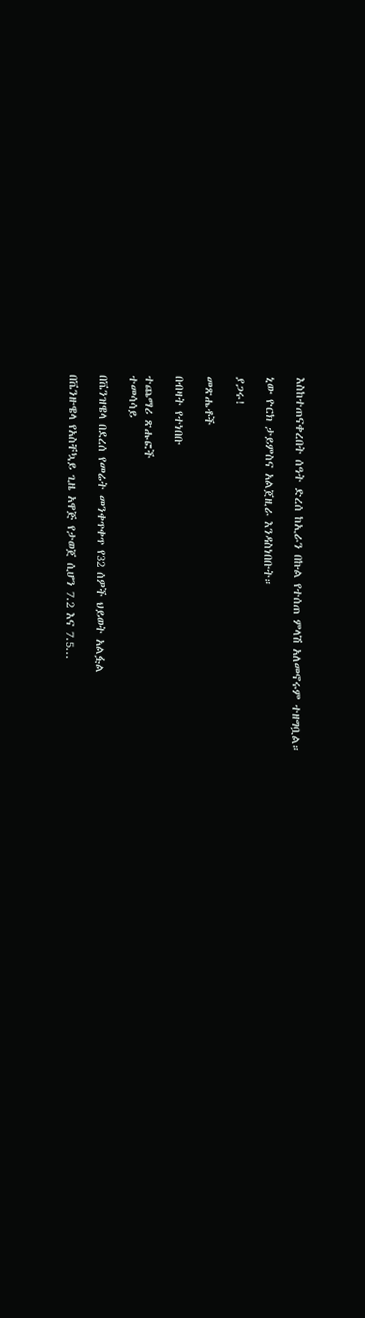እስከተጠናቀረበት ሰዓት ድረሰ ከኢራን በኩል የተሰጠ ምላሽ አለመኖሩም ተዘግቧል።

ኒው ዮርክ ታይምስና አልጀዚራ እንዳስነበቡት።

ያጋሩ!

መጽሔቶች

በብዛት የተነበቡ

ተጨማሪ ጽሑፎች
ተመሳሳይ

በቬንዝዌላ በደረሰ የመሬት መንቀጥቀጥ የ32 ሰዎች ህይወት አልፏል

በቬንዙዌላ የአስቸኳይ ጊዜ አዋጅ የታወጀ ሲሆን 7.2 እና 7.5...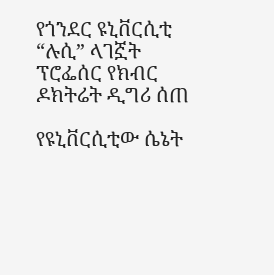የጎንደር ዩኒቨርሲቲ “ሉሲ” ላገኟት ፕሮፌሰር የክብር ዶክትሬት ዲግሪ ሰጠ

የዩኒቨርሲቲው ሴኔት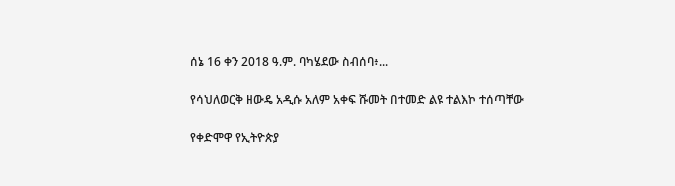ሰኔ 16 ቀን 2018 ዓ.ም. ባካሄደው ስብሰባ፥...

የሳህለወርቅ ዘውዴ አዲሱ አለም አቀፍ ሹመት በተመድ ልዩ ተልእኮ ተሰጣቸው

የቀድሞዋ የኢትዮጵያ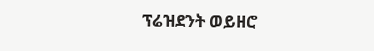ፕሬዝደንት ወይዘሮ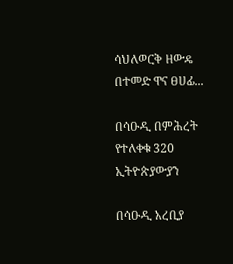ሳህለወርቅ ዘውዴ በተመድ ዋና ፀሀፊ...

በሳዑዲ በምሕረት የተለቀቁ 320 ኢትዮጵያውያን

በሳዑዲ አረቢያ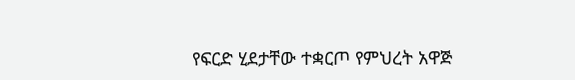የፍርድ ሂደታቸው ተቋርጦ የምህረት አዋጅ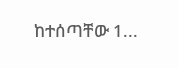ከተሰጣቸው 1...